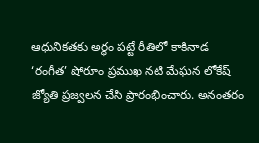ఆధునికతకు అర్థం పట్టే రీతిలో కాకినాడ ‘రంగీత’ షోరూం ప్రముఖ నటి మేఘన లోకేష్ జ్యోతి ప్రజ్వలన చేసి ప్రారంభించారు. అనంతరం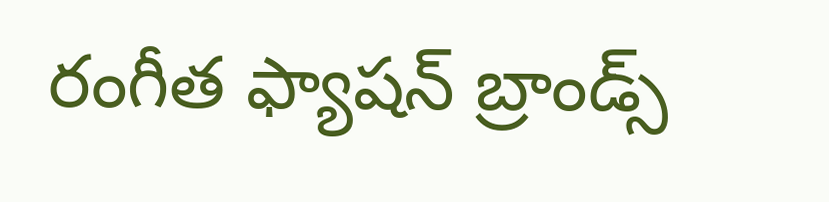రంగీత ఫ్యాషన్ బ్రాండ్స్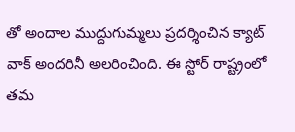తో అందాల ముద్దుగుమ్మలు ప్రదర్శించిన క్యాట్ వాక్ అందరినీ అలరించింది. ఈ స్టోర్ రాష్ట్రంలో తమ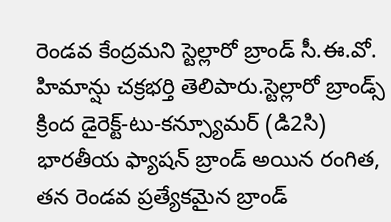రెండవ కేంద్రమని స్టెల్లారో బ్రాండ్ సీ.ఈ.వో. హిమాన్షు చక్రభర్తి తెలిపారు.స్టెల్లారో బ్రాండ్స్ క్రింద డైరెక్ట్-టు-కన్స్యూమర్ (డి2సి) భారతీయ ఫ్యాషన్ బ్రాండ్ అయిన రంగిత, తన రెండవ ప్రత్యేకమైన బ్రాండ్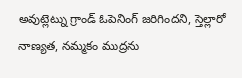అవుట్లెట్ను గ్రాండ్ ఓపెనింగ్ జరిగిందని, స్తెల్లారో నాణ్యత, నమ్మకం ముద్రను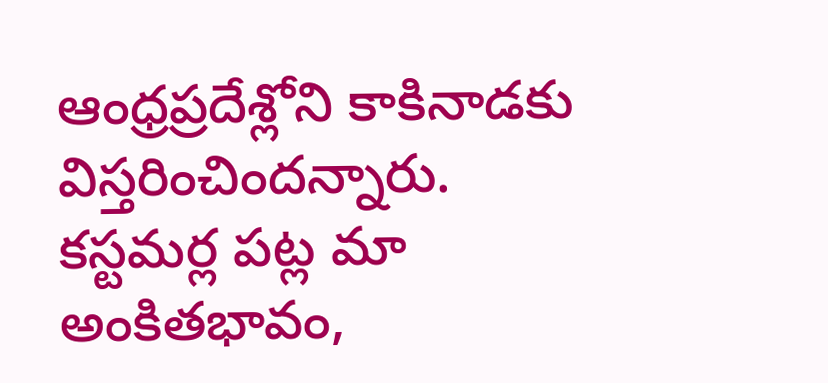ఆంధ్రప్రదేశ్లోని కాకినాడకు విస్తరించిందన్నారు. కస్టమర్ల పట్ల మా అంకితభావం,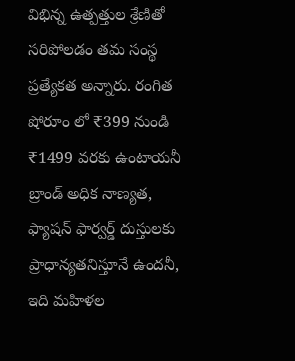విభిన్న ఉత్పత్తుల శ్రేణితో సరిపోలడం తమ సంస్థ ప్రత్యేకత అన్నారు. రంగిత షోరూం లో ₹399 నుండి ₹1499 వరకు ఉంటాయనీ బ్రాండ్ అధిక నాణ్యత, ఫ్యాషన్ ఫార్వర్డ్ దుస్తులకు ప్రాధాన్యతనిస్తూనే ఉందనీ, ఇది మహిళల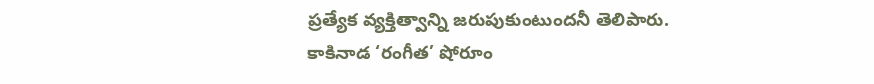ప్రత్యేక వ్యక్తిత్వాన్ని జరుపుకుంటుందనీ తెలిపారు.
కాకినాడ ‘రంగీత’ షోరూం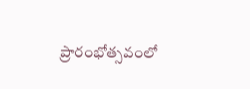ప్రారంభోత్సవంలో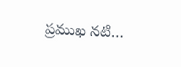ప్రముఖ నటి…